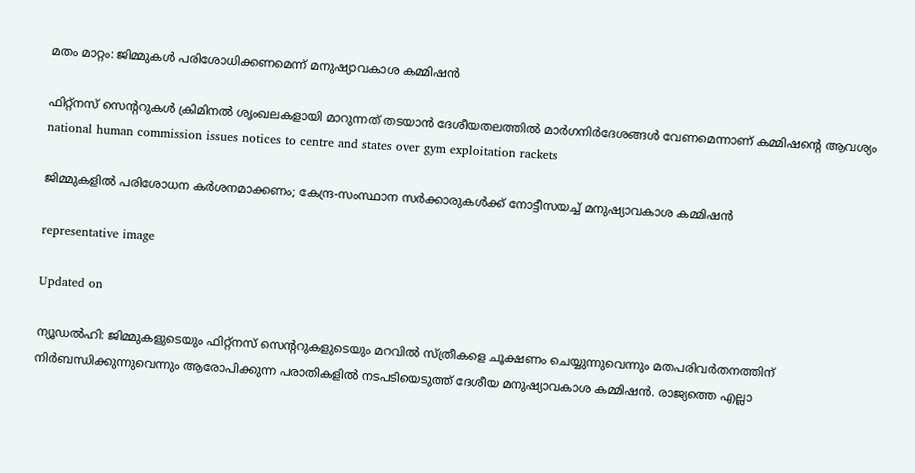മതം മാറ്റം: ജിമ്മുകൾ പരിശോധിക്കണമെന്ന് മനുഷ്യാവകാശ കമ്മിഷൻ

ഫിറ്റ്നസ് സെന്‍ററുകൾ ക്രിമിനൽ ശൃംഖലകളായി മാറുന്നത് തടയാൻ ദേശീയതലത്തിൽ മാർഗനിർദേശങ്ങൾ വേണമെന്നാണ് കമ്മിഷന്‍റെ ആവശ്യം
national human commission issues notices to centre and states over gym exploitation rackets

ജിമ്മുകളിൽ പരിശോധന കർശനമാക്കണം; കേന്ദ്ര-സംസ്ഥാന സർക്കാരുകൾക്ക് നോട്ടീസയച്ച് മനുഷ്യാവകാശ കമ്മിഷൻ

representative image

Updated on

ന്യൂഡൽ‌ഹി: ജിമ്മുകളുടെയും ഫിറ്റ്നസ് സെന്‍ററുകളുടെയും മറവിൽ സ്ത്രീകളെ ചൂക്ഷണം ചെയ്യുന്നുവെന്നും മതപരിവർതനത്തിന് നിർബന്ധിക്കുന്നുവെന്നും ആരോപിക്കുന്ന പരാതികളിൽ നടപടിയെടുത്ത് ദേശീയ മനുഷ്യാവകാശ കമ്മിഷൻ. രാജ്യത്തെ എല്ലാ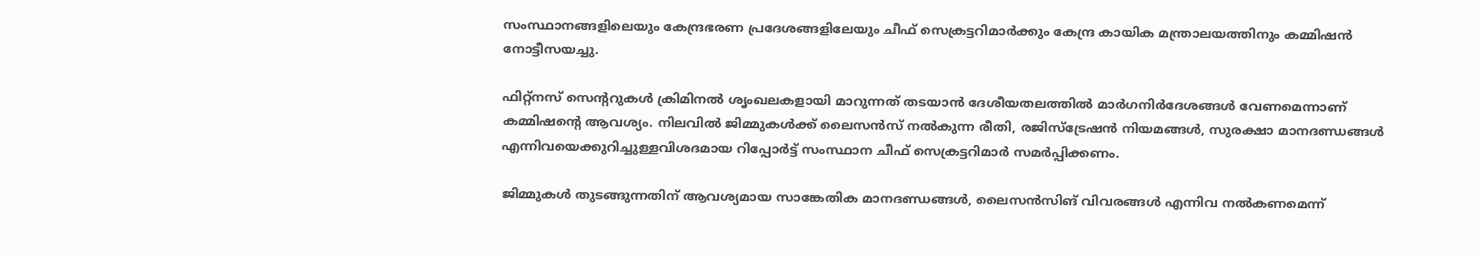സംസ്ഥാനങ്ങളിലെയും കേന്ദ്രഭരണ പ്രദേശങ്ങളിലേയും ചീഫ് സെക്രട്ടറിമാർക്കും കേന്ദ്ര കായിക മന്ത്രാലയത്തിനും കമ്മിഷൻ നോട്ടീസയച്ചു.

ഫിറ്റ്നസ് സെന്‍ററുകൾ ക്രിമിനൽ ശൃംഖലകളായി മാറുന്നത് തടയാൻ ദേശീയതലത്തിൽ മാർഗനിർദേശങ്ങൾ വേണമെന്നാണ് കമ്മിഷന്‍റെ ആവശ്യം. നിലവിൽ ജിമ്മുകൾക്ക് ലൈസൻസ് നൽകുന്ന രീതി, രജിസ്ട്രേഷൻ നിയമങ്ങൾ, സുരക്ഷാ മാനദണ്ഡങ്ങൾ എന്നിവയെക്കുറിച്ചുള്ളവിശദമായ റിപ്പോർട്ട് സംസ്ഥാന ചീഫ് സെക്രട്ടറിമാർ സമർപ്പിക്കണം.

ജിമ്മുകൾ തുടങ്ങുന്നതിന് ആവശ്യമായ സാങ്കേതിക മാനദണ്ഡങ്ങൾ, ലൈസൻസിങ് വിവരങ്ങൾ എന്നിവ നൽകണമെന്ന്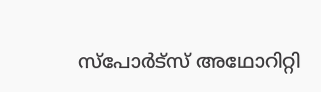സ്പോർട്സ് അഥോറിറ്റി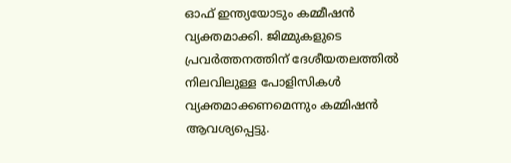ഓഫ് ഇന്ത്യയോടും കമ്മീഷൻ വ്യക്തമാക്കി. ജിമ്മുകളുടെ പ്രവർത്തനത്തിന് ദേശീയതലത്തിൽ നിലവിലുള്ള പോളിസികൾ വ്യക്തമാക്കണമെന്നും കമ്മിഷൻ ആവശ്യപ്പെട്ടു.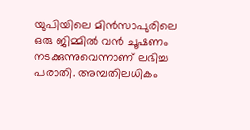യുപിയിലെ മിൻസാപുരിലെ ഒരു ജിമ്മിൽ വൻ ചൂഷണം നടക്കുന്നുവെന്നാണ് ലഭിച്ച പരാതി. അമ്പതിലധികം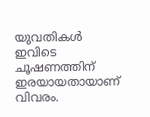യുവതികൾ ഇവിടെ ചൂഷണത്തിന് ഇരയായതായാണ് വിവരം.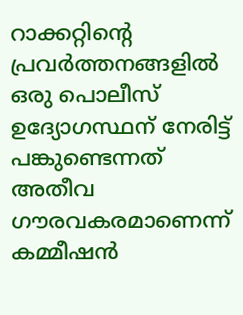റാക്കറ്റിന്‍റെ പ്രവർത്തനങ്ങളിൽ ഒരു പൊലീസ് ഉദ്യോഗസ്ഥന് നേരിട്ട് പങ്കുണ്ടെന്നത് അതീവ ഗൗരവകരമാണെന്ന് കമ്മീഷൻ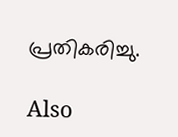പ്രതികരിച്ചു.

Also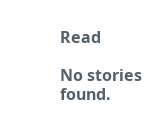Read

No stories found.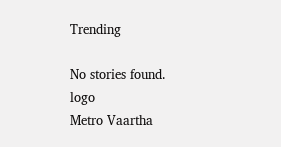Trending

No stories found.
logo
Metro Vaartha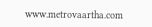www.metrovaartha.com